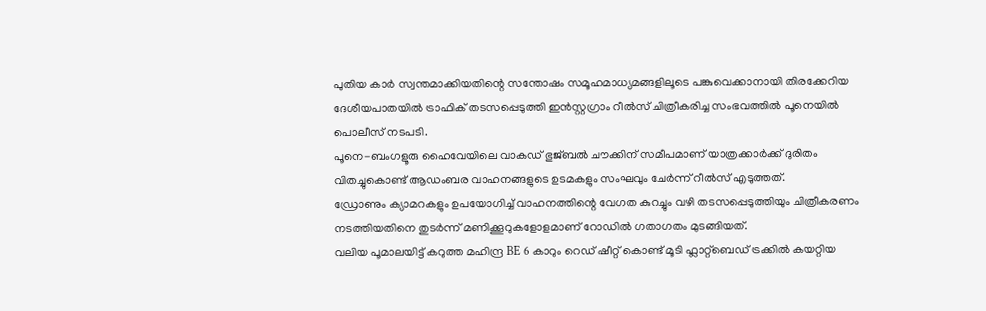പുതിയ കാർ സ്വന്തമാക്കിയതിന്റെ സന്തോഷം സമൂഹമാധ്യമങ്ങളിലൂടെ പങ്കുവെക്കാനായി തിരക്കേറിയ ദേശീയപാതയിൽ ട്രാഫിക് തടസപ്പെടുത്തി ഇൻസ്റ്റഗ്രാം റീൽസ് ചിത്രീകരിച്ച സംഭവത്തിൽ പൂനെയിൽ പൊലീസ് നടപടി.
പൂനെ-ബംഗളൂരു ഹൈവേയിലെ വാകഡ് ഭുജ്ബൽ ചൗക്കിന് സമീപമാണ് യാത്രക്കാർക്ക് ദുരിതം വിതച്ചുകൊണ്ട് ആഡംബര വാഹനങ്ങളുടെ ഉടമകളും സംഘവും ചേർന്ന് റീൽസ് എടുത്തത്.
ഡ്രോണും ക്യാമറകളും ഉപയോഗിച്ച് വാഹനത്തിന്റെ വേഗത കുറച്ചും വഴി തടസപ്പെടുത്തിയും ചിത്രീകരണം നടത്തിയതിനെ തുടർന്ന് മണിക്കൂറുകളോളമാണ് റോഡിൽ ഗതാഗതം മുടങ്ങിയത്.
വലിയ പൂമാലയിട്ട് കറുത്ത മഹിന്ദ്ര BE 6 കാറും റെഡ് ഷീറ്റ് കൊണ്ട് മൂടി ഫ്ലാറ്റ്ബെഡ് ട്രക്കിൽ കയറ്റിയ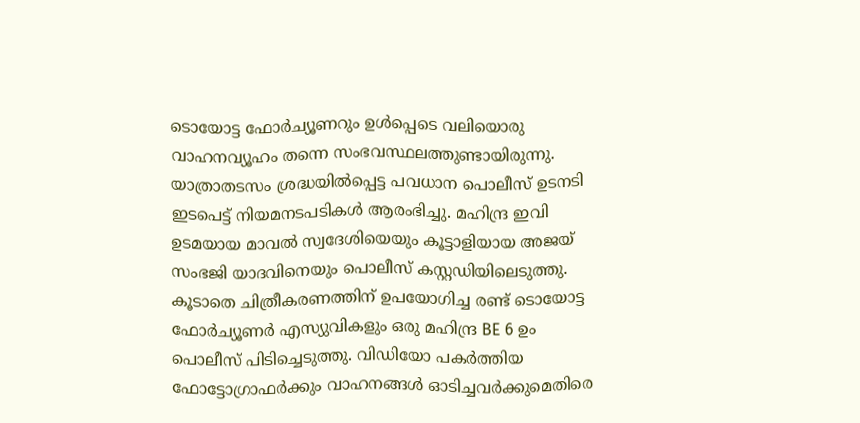ടൊയോട്ട ഫോർച്യൂണറും ഉൾപ്പെടെ വലിയൊരു വാഹനവ്യൂഹം തന്നെ സംഭവസ്ഥലത്തുണ്ടായിരുന്നു.
യാത്രാതടസം ശ്രദ്ധയിൽപ്പെട്ട പവധാന പൊലീസ് ഉടനടി ഇടപെട്ട് നിയമനടപടികൾ ആരംഭിച്ചു. മഹിന്ദ്ര ഇവി ഉടമയായ മാവൽ സ്വദേശിയെയും കൂട്ടാളിയായ അജയ് സംഭജി യാദവിനെയും പൊലീസ് കസ്റ്റഡിയിലെടുത്തു.
കൂടാതെ ചിത്രീകരണത്തിന് ഉപയോഗിച്ച രണ്ട് ടൊയോട്ട ഫോർച്യൂണർ എസ്യുവികളും ഒരു മഹിന്ദ്ര BE 6 ഉം പൊലീസ് പിടിച്ചെടുത്തു. വിഡിയോ പകർത്തിയ ഫോട്ടോഗ്രാഫർക്കും വാഹനങ്ങൾ ഓടിച്ചവർക്കുമെതിരെ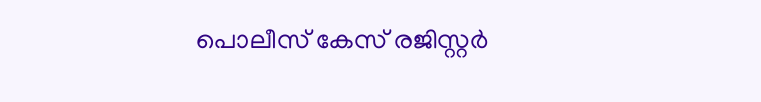പൊലീസ് കേസ് രജിസ്റ്റർ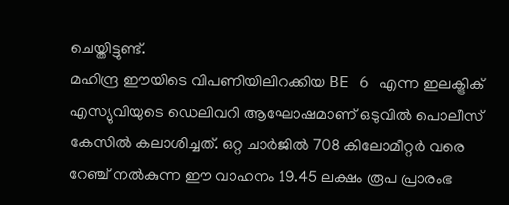ചെയ്തിട്ടുണ്ട്.
മഹിന്ദ്ര ഈയിടെ വിപണിയിലിറക്കിയ BE 6 എന്ന ഇലക്ട്രിക് എസ്യുവിയുടെ ഡെലിവറി ആഘോഷമാണ് ഒടുവിൽ പൊലീസ് കേസിൽ കലാശിച്ചത്. ഒറ്റ ചാർജിൽ 708 കിലോമീറ്റർ വരെ റേഞ്ച് നൽകുന്ന ഈ വാഹനം 19.45 ലക്ഷം രൂപ പ്രാരംഭ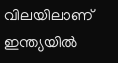വിലയിലാണ് ഇന്ത്യയിൽ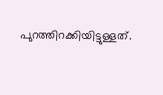പുറത്തിറക്കിയിട്ടുള്ളത്.